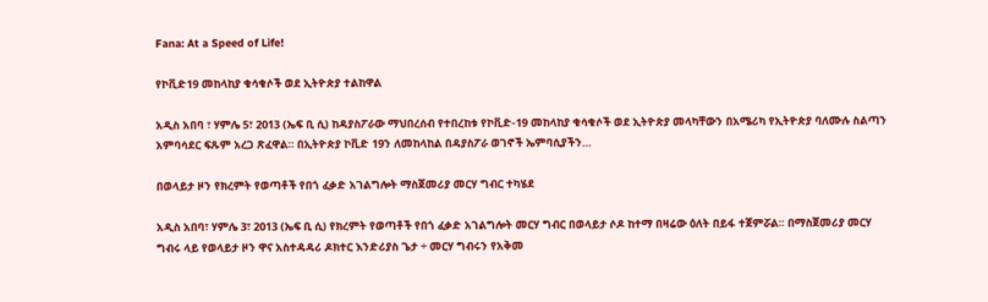Fana: At a Speed of Life!

የኮቪድ19 መከላከያ ቁሳቁሶች ወደ ኢትዮጵያ ተልከዋል

አዲስ አበባ ፣ ሃምሌ 5፣ 2013 (ኤፍ ቢ ሲ) ከዳያስፖራው ማህበረሰብ የተበረከቱ የኮቪድ-19 መከላከያ ቁሳቁሶች ወደ ኢትዮጵያ መላካቸውን በአሜሪካ የኢትዮጵያ ባለሙሉ ስልጣን አምባሳደር ፍጹም አረጋ ጽፈዋል። በኢትዮጵያ ኮቪድ 19ን ለመከላከል በዳያስፖራ ወገኖች ኤምባሲያችን…

በወላይታ ዞን የክረምት የወጣቶች የበጎ ፈቃድ አገልግሎት ማስጀመሪያ መርሃ ግብር ተካሄደ

አዲስ አበባ፣ ሃምሌ 3፣ 2013 (ኤፍ ቢ ሲ) የክረምት የወጣቶች የበጎ ፈቃድ አገልግሎት መርሃ ግብር በወላይታ ሶዶ ከተማ በዛሬው ዕለት በይፋ ተጀምሯል፡፡ በማስጀመሪያ መርሃ ግብሩ ላይ የወላይታ ዞን ዋና አስተዳዳሪ ዶክተር እንድሪያስ ጌታ ÷ መርሃ ግብሩን የአቅመ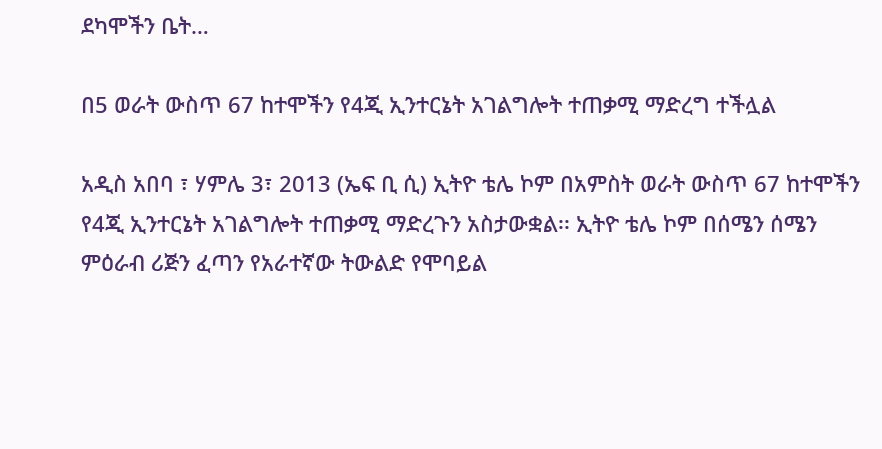ደካሞችን ቤት…

በ5 ወራት ውስጥ 67 ከተሞችን የ4ጂ ኢንተርኔት አገልግሎት ተጠቃሚ ማድረግ ተችሏል

አዲስ አበባ ፣ ሃምሌ 3፣ 2013 (ኤፍ ቢ ሲ) ኢትዮ ቴሌ ኮም በአምስት ወራት ውስጥ 67 ከተሞችን የ4ጂ ኢንተርኔት አገልግሎት ተጠቃሚ ማድረጉን አስታውቋል፡፡ ኢትዮ ቴሌ ኮም በሰሜን ሰሜን ምዕራብ ሪጅን ፈጣን የአራተኛው ትውልድ የሞባይል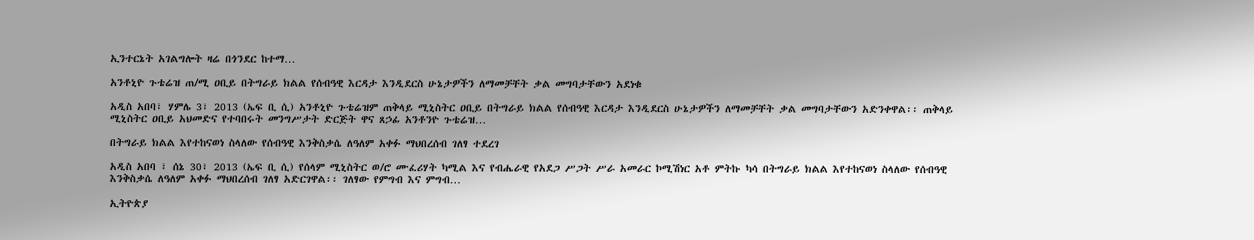ኢንተርኔት አገልግሎት ዛሬ በጎንደር ከተማ…

አንቶኒዮ ጉቴሬዝ ጠ/ሚ ዐቢይ በትግራይ ክልል የሰብዓዊ እርዳታ እንዲደርስ ሁኔታዎችን ለማመቻቸት ቃል መግባታቸውን አደነቁ

አዲስ አበባ፣ ሃምሌ 3፣ 2013 (ኤፍ ቢ ሲ) አንቶኒዮ ጉቴሬዝም ጠቅላይ ሚኒስትር ዐቢይ በትግራይ ክልል የሰብዓዊ እርዳታ እንዲደርስ ሁኔታዎችን ለማመቻቸት ቃል መግባታቸውን አድንቀዋል፡፡ ጠቅላይ ሚኒስትር ዐቢይ አህመድና የተባበሩት መንግሥታት ድርጅት ዋና ጸኃፊ አንቶንዮ ጉቴሬዝ…

በትግራይ ክልል እየተከናወነ ስላለው የሰብዓዊ እንቅስቃሴ ለዓለም አቀፉ ማህበረሰብ ገለፃ ተደረገ

አዲስ አበባ ፣ ሰኔ 30፣ 2013 (ኤፍ ቢ ሲ) የሰላም ሚኒስትር ወ/ሮ ሙፈሪሃት ካሚል እና የብሔራዊ የአደጋ ሥጋት ሥራ አመራር ኮሚሽነር አቶ ምትኩ ካሳ በትግራይ ክልል እየተከናወነ ስላለው የሰብዓዊ እንቅስቃሴ ለዓለም አቀፉ ማህበረሰብ ገለፃ አድርገዋል፡፡ ገለፃው የምግብ እና ምግብ…

ኢትዮጵያ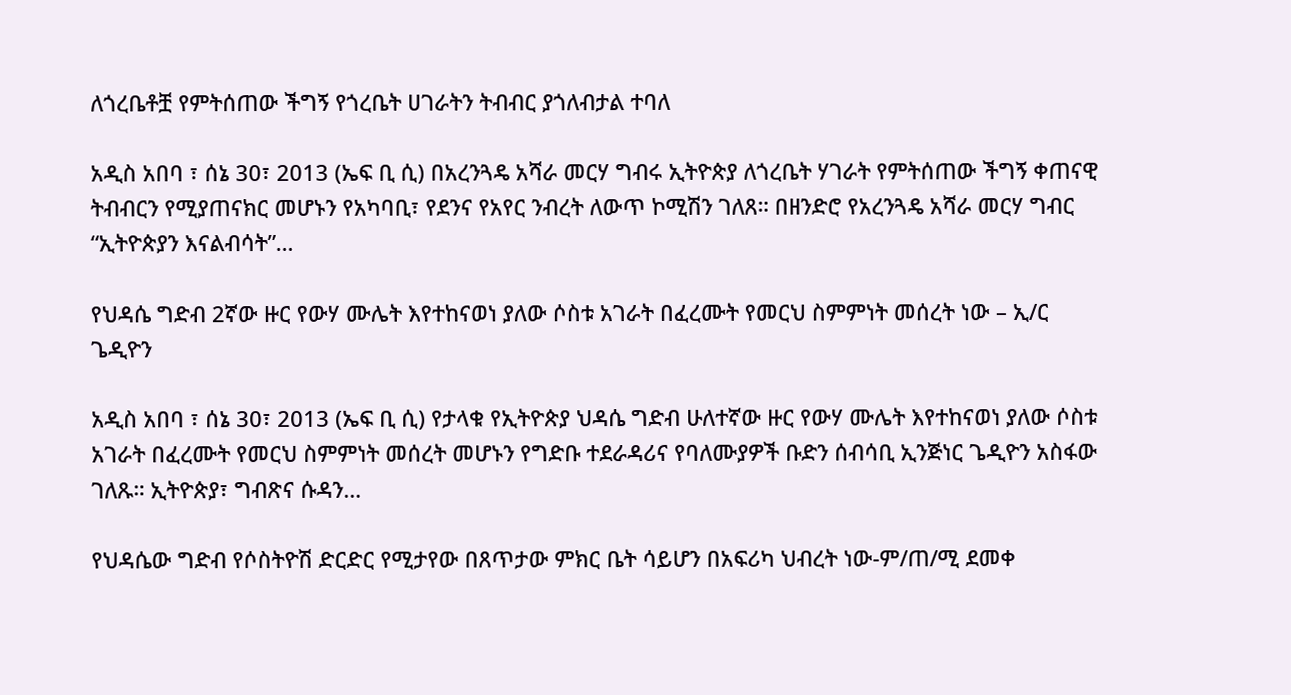ለጎረቤቶቿ የምትሰጠው ችግኝ የጎረቤት ሀገራትን ትብብር ያጎለብታል ተባለ

አዲስ አበባ ፣ ሰኔ 30፣ 2013 (ኤፍ ቢ ሲ) በአረንጓዴ አሻራ መርሃ ግብሩ ኢትዮጵያ ለጎረቤት ሃገራት የምትሰጠው ችግኝ ቀጠናዊ ትብብርን የሚያጠናክር መሆኑን የአካባቢ፣ የደንና የአየር ንብረት ለውጥ ኮሚሽን ገለጸ። በዘንድሮ የአረንጓዴ አሻራ መርሃ ግብር “ኢትዮጵያን እናልብሳት”…

የህዳሴ ግድብ 2ኛው ዙር የውሃ ሙሌት እየተከናወነ ያለው ሶስቱ አገራት በፈረሙት የመርህ ስምምነት መሰረት ነው – ኢ/ር ጌዲዮን

አዲስ አበባ ፣ ሰኔ 30፣ 2013 (ኤፍ ቢ ሲ) የታላቁ የኢትዮጵያ ህዳሴ ግድብ ሁለተኛው ዙር የውሃ ሙሌት እየተከናወነ ያለው ሶስቱ አገራት በፈረሙት የመርህ ስምምነት መሰረት መሆኑን የግድቡ ተደራዳሪና የባለሙያዎች ቡድን ሰብሳቢ ኢንጅነር ጌዲዮን አስፋው ገለጹ። ኢትዮጵያ፣ ግብጽና ሱዳን…

የህዳሴው ግድብ የሶስትዮሽ ድርድር የሚታየው በጸጥታው ምክር ቤት ሳይሆን በአፍሪካ ህብረት ነው-ም/ጠ/ሚ ደመቀ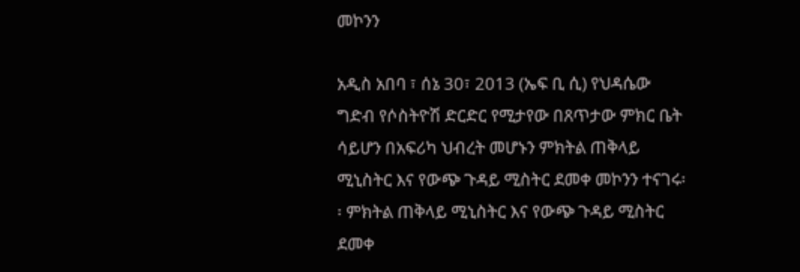መኮንን

አዲስ አበባ ፣ ሰኔ 30፣ 2013 (ኤፍ ቢ ሲ) የህዳሴው ግድብ የሶስትዮሽ ድርድር የሚታየው በጸጥታው ምክር ቤት ሳይሆን በአፍሪካ ህብረት መሆኑን ምክትል ጠቅላይ ሚኒስትር እና የውጭ ጉዳይ ሚስትር ደመቀ መኮንን ተናገሩ፡፡ ምክትል ጠቅላይ ሚኒስትር እና የውጭ ጉዳይ ሚስትር ደመቀ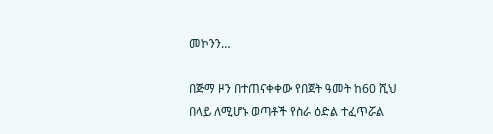መኮንን…

በጅማ ዞን በተጠናቀቀው የበጀት ዓመት ከ60 ሺህ በላይ ለሚሆኑ ወጣቶች የስራ ዕድል ተፈጥሯል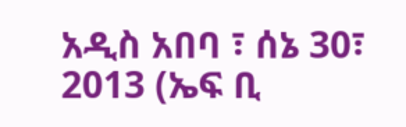አዲስ አበባ ፣ ሰኔ 30፣ 2013 (ኤፍ ቢ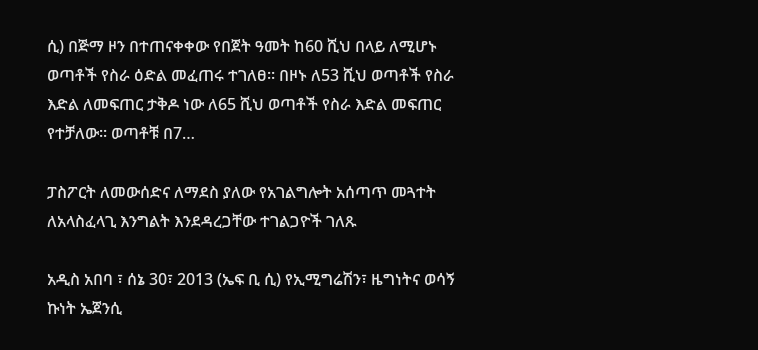ሲ) በጅማ ዞን በተጠናቀቀው የበጀት ዓመት ከ60 ሺህ በላይ ለሚሆኑ ወጣቶች የስራ ዕድል መፈጠሩ ተገለፀ። በዞኑ ለ53 ሺህ ወጣቶች የስራ እድል ለመፍጠር ታቅዶ ነው ለ65 ሺህ ወጣቶች የስራ እድል መፍጠር የተቻለው፡፡ ወጣቶቹ በ7…

ፓስፖርት ለመውሰድና ለማደስ ያለው የአገልግሎት አሰጣጥ መጓተት ለአላስፈላጊ እንግልት እንደዳረጋቸው ተገልጋዮች ገለጹ

አዲስ አበባ ፣ ሰኔ 30፣ 2013 (ኤፍ ቢ ሲ) የኢሚግሬሽን፣ ዜግነትና ወሳኝ ኩነት ኤጀንሲ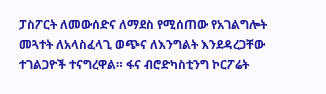ፓስፖርት ለመውሰድና ለማደስ የሚሰጠው የአገልግሎት መጓተት ለአላስፈላጊ ወጭና ለእንግልት እንደዳረጋቸው ተገልጋዮች ተናግረዋል። ፋና ብሮድካስቲንግ ኮርፖሬት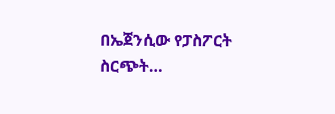በኤጀንሲው የፓስፖርት ስርጭት…